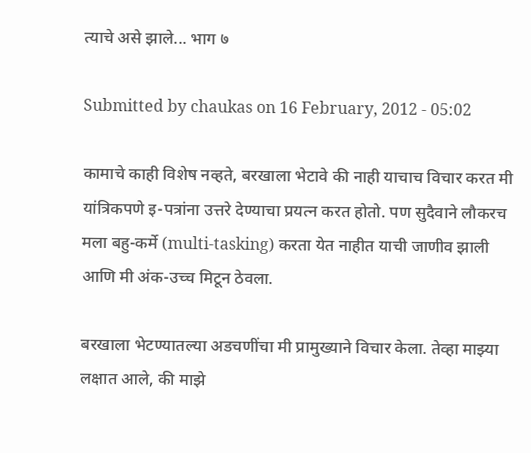त्याचे असे झाले... भाग ७

Submitted by chaukas on 16 February, 2012 - 05:02

कामाचे काही विशेष नव्हते, बरखाला भेटावे की नाही याचाच विचार करत मी यांत्रिकपणे इ-पत्रांना उत्तरे देण्याचा प्रयत्न करत होतो. पण सुदैवाने लौकरच मला बहु-कर्मे (multi-tasking) करता येत नाहीत याची जाणीव झाली आणि मी अंक-उच्च मिटून ठेवला.

बरखाला भेटण्यातल्या अडचणींचा मी प्रामुख्याने विचार केला. तेव्हा माझ्या लक्षात आले, की माझे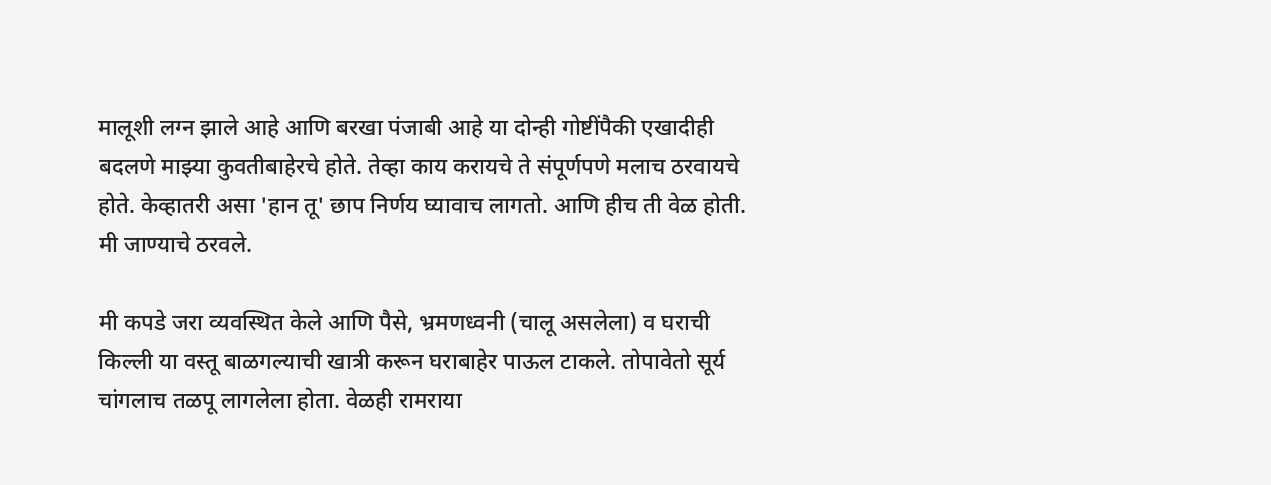मालूशी लग्न झाले आहे आणि बरखा पंजाबी आहे या दोन्ही गोष्टींपैकी एखादीही बदलणे माझ्या कुवतीबाहेरचे होते. तेव्हा काय करायचे ते संपूर्णपणे मलाच ठरवायचे होते. केव्हातरी असा 'हान तू' छाप निर्णय घ्यावाच लागतो. आणि हीच ती वेळ होती. मी जाण्याचे ठरवले.

मी कपडे जरा व्यवस्थित केले आणि पैसे, भ्रमणध्वनी (चालू असलेला) व घराची किल्ली या वस्तू बाळगल्याची खात्री करून घराबाहेर पाऊल टाकले. तोपावेतो सूर्य चांगलाच तळपू लागलेला होता. वेळही रामराया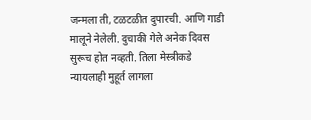जन्मला ती, टळटळीत दुपारची. आणि गाडी मालूने नेलेली. दुचाकी गेले अनेक दिवस सुरूच होत नव्हती. तिला मेस्त्रीकडे न्यायलाही मुहूर्त लागला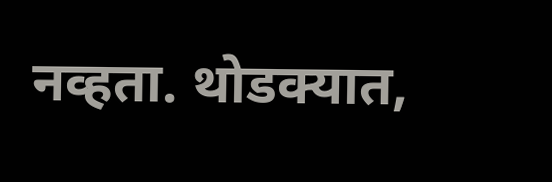नव्हता. थोडक्यात,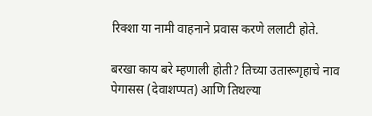रिक्शा या नामी वाहनाने प्रवास करणे ललाटी होते.

बरखा काय बरे म्हणाली होती? तिच्या उतारूगृहाचे नाव पेगासस (देवाशप्पत) आणि तिथल्या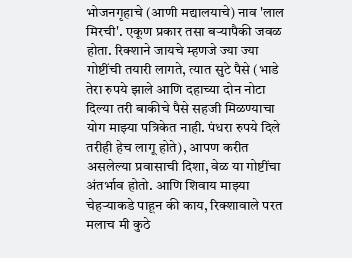भोजनगृहाचे (आणी मद्यालयाचे) नाव 'लाल मिरची'. एकूण प्रकार तसा बऱ्यापैकी जवळ होता. रिक्शाने जायचे म्हणजे ज्या ज्या गोष्टींची तयारी लागते, त्यात सुटे पैसे (भाडे तेरा रुपये झाले आणि दहाच्या दोन नोटा दिल्या तरी बाकीचे पैसे सहजी मिळण्याचा योग माझ्या पत्रिकेत नाही. पंधरा रुपये दिले तरीही हेच लागू होते), आपण करीत असलेल्या प्रवासाची दिशा, वेळ या गोष्टींचा अंतर्भाव होतो. आणि शिवाय माझ्या चेहऱ्याकडे पाहून की काय, रिक्शावाले परत मलाच मी कुठे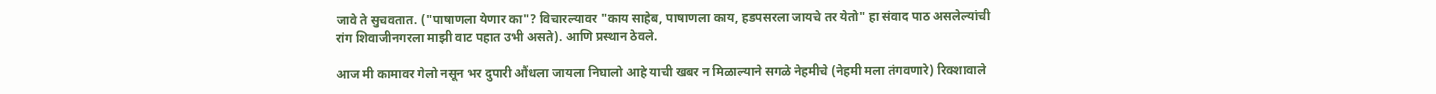जावे ते सुचवतात. ("पाषाणला येणार का"? विचारल्यावर "काय साहेब, पाषाणला काय, हडपसरला जायचे तर येतो" हा संवाद पाठ असलेल्यांची रांग शिवाजीनगरला माझी वाट पहात उभी असते). आणि प्रस्थान ठेवले.

आज मी कामावर गेलो नसून भर दुपारी औंधला जायला निघालो आहे याची खबर न मिळाल्याने सगळे नेहमीचे (नेहमी मला तंगवणारे) रिक्शावाले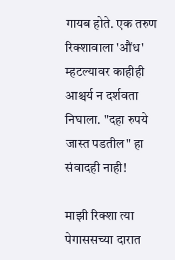गायब होते. एक तरुण रिक्शावाला 'औंध' म्हटल्यावर काहीही आश्चर्य न दर्शवता निघाला. "दहा रुपये जास्त पडतील" हा संवादही नाही!

माझी रिक्शा त्या पेगाससच्या दारात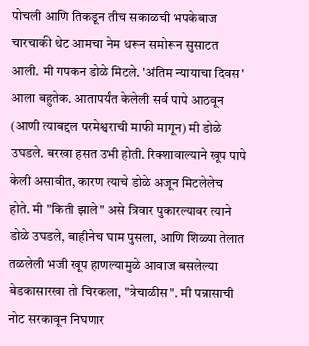पोचली आणि तिकडून तीच सकाळची भपकेबाज चारचाकी थेट आमचा नेम धरून समोरून सुसाटत आली. मी गपकन डोळे मिटले. 'अंतिम न्यायाचा दिवस' आला बहुतेक. आतापर्यंत केलेली सर्व पापे आठवून (आणी त्याबद्दल परमेश्वराची माफी मागून) मी डोळे उघडले. बरखा हसत उभी होती. रिक्शावाल्याने खूप पापे केली असावीत, कारण त्याचे डोळे अजून मिटलेलेच होते. मी "किती झाले" असे त्रिवार पुकारल्यावर त्याने डोळे उघडले, बाहीनेच घाम पुसला, आणि शिळ्या तेलात तळलेली भजी खूप हाणल्यामुळे आवाज बसलेल्या बेडकासारखा तो चिरकला, "त्रेचाळीस". मी पन्नासाची नोट सरकावून निघणार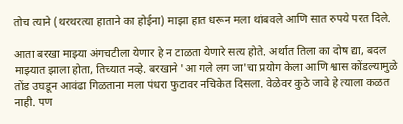तोच त्याने (थरथरत्या हाताने का होईना) माझा हात धरून मला थांबवले आणि सात रुपये परत दिले.

आता बरखा माझ्या अंगचटीला येणार हे न टाळता येणारे सत्य होते. अर्थात तिला का दोष द्या, बदल माझ्यात झाला होता, तिच्यात नव्हे. बरखाने 'आ गले लग जा'चा प्रयोग केला आणि श्वास कोंडल्यामुळे तोंड उघडून आवंढा गिळताना मला पंधरा फुटावर नचिकेत दिसला. वेळेवर कुठे जावे हे त्याला कळत नाही. पण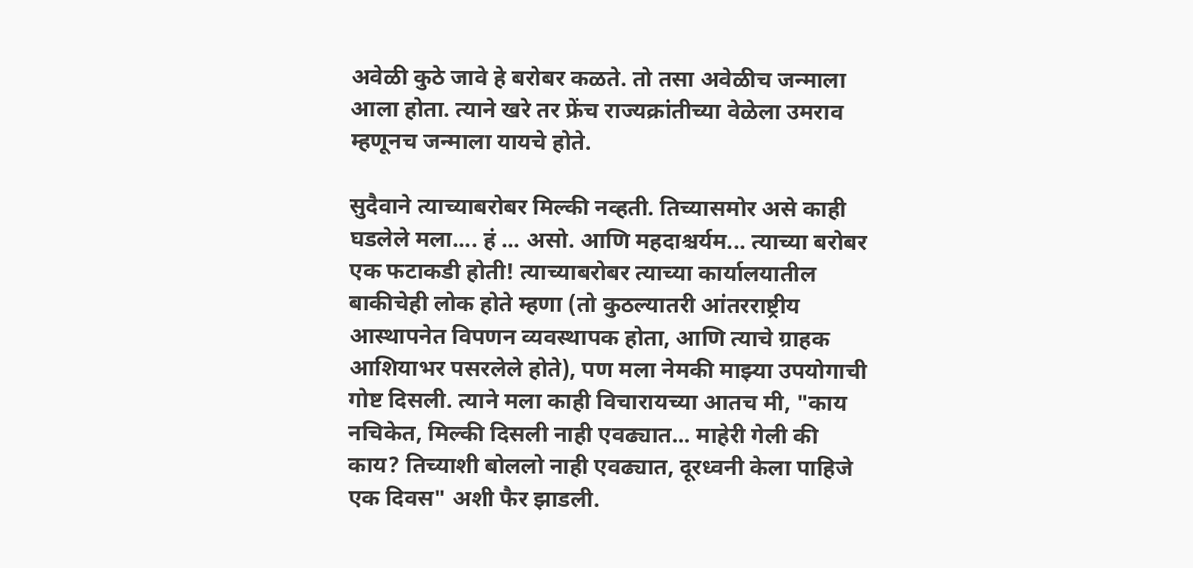अवेळी कुठे जावे हे बरोबर कळते. तो तसा अवेळीच जन्माला आला होता. त्याने खरे तर फ्रेंच राज्यक्रांतीच्या वेळेला उमराव म्हणूनच जन्माला यायचे होते.

सुदैवाने त्याच्याबरोबर मिल्की नव्हती. तिच्यासमोर असे काही घडलेले मला.... हं ... असो. आणि महदाश्चर्यम... त्याच्या बरोबर एक फटाकडी होती! त्याच्याबरोबर त्याच्या कार्यालयातील बाकीचेही लोक होते म्हणा (तो कुठल्यातरी आंतरराष्ट्रीय आस्थापनेत विपणन व्यवस्थापक होता, आणि त्याचे ग्राहक आशियाभर पसरलेले होते), पण मला नेमकी माझ्या उपयोगाची गोष्ट दिसली. त्याने मला काही विचारायच्या आतच मी, "काय नचिकेत, मिल्की दिसली नाही एवढ्यात... माहेरी गेली की काय? तिच्याशी बोललो नाही एवढ्यात, दूरध्वनी केला पाहिजे एक दिवस" अशी फैर झाडली.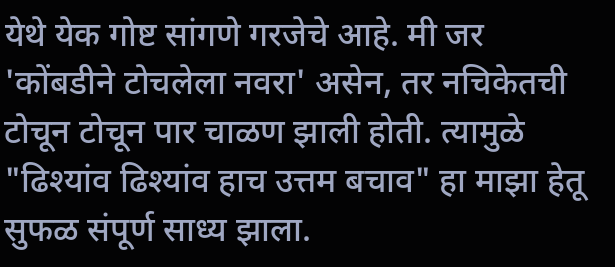येथे येक गोष्ट सांगणे गरजेचे आहे. मी जर 'कोंबडीने टोचलेला नवरा' असेन, तर नचिकेतची टोचून टोचून पार चाळण झाली होती. त्यामुळे "ढिश्यांव ढिश्यांव हाच उत्तम बचाव" हा माझा हेतू सुफळ संपूर्ण साध्य झाला.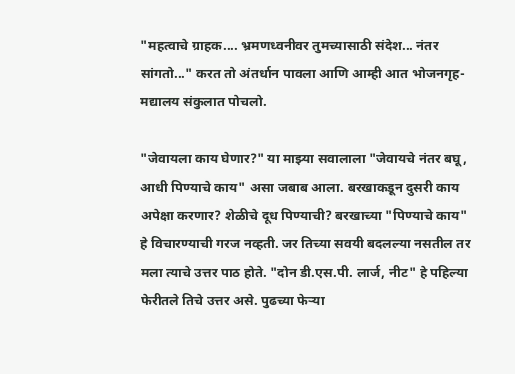"महत्वाचे ग्राहक.... भ्रमणध्वनीवर तुमच्यासाठी संदेश... नंतर सांगतो..." करत तो अंतर्धान पावला आणि आम्ही आत भोजनगृह-मद्यालय संकुलात पोचलो.

"जेवायला काय घेणार?" या माझ्या सवालाला "जेवायचे नंतर बघू, आधी पिण्याचे काय" असा जबाब आला. बरखाकडून दुसरी काय अपेक्षा करणार? शेळीचे दूध पिण्याची? बरखाच्या "पिण्याचे काय" हे विचारण्याची गरज नव्हती. जर तिच्या सवयी बदलल्या नसतील तर मला त्याचे उत्तर पाठ होते. "दोन डी.एस.पी. लार्ज, नीट" हे पहिल्या फेरीतले तिचे उत्तर असे. पुढच्या फेऱ्या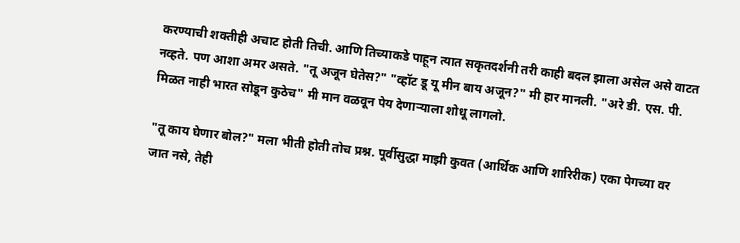करण्याची शक्तीही अचाट होती तिची. आणि तिच्याकडे पाहून त्यात सकृतदर्शनी तरी काही बदल झाला असेल असे वाटत नव्हते. पण आशा अमर असते. "तू अजून घेतेस?" "व्हॉट डू यू मीन बाय अजून?" मी हार मानली. "अरे डी. एस. पी. मिळत नाही भारत सोडून कुठेच" मी मान वळवून पेय देणाऱ्याला शोधू लागलो.

"तू काय घेणार बोल?" मला भीती होती तोच प्रश्न. पूर्वीसुद्धा माझी कुवत (आर्थिक आणि शारिरीक) एका पेगच्या वर जात नसे, तेही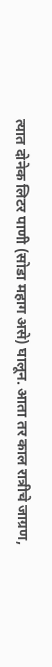त्यात दोनेक लिटर पाणी (सोडा महाग असे) घालून. आता तर काल रात्रीचे जाग्रण,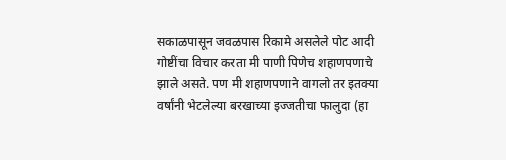सकाळपासून जवळपास रिकामे असलेले पोट आदी गोष्टींचा विचार करता मी पाणी पिणेच शहाणपणाचे झाले असते. पण मी शहाणपणाने वागलो तर इतक्या वर्षांनी भेटलेल्या बरखाच्या इज्जतीचा फालुदा (हा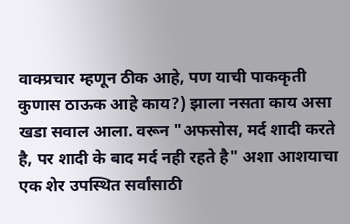वाक्प्रचार म्हणून ठीक आहे, पण याची पाककृती कुणास ठाऊक आहे काय?) झाला नसता काय असा खडा सवाल आला. वरून "अफसोस, मर्द शादी करते है, पर शादी के बाद मर्द नही रहते है" अशा आशयाचा एक शेर उपस्थित सर्वांसाठी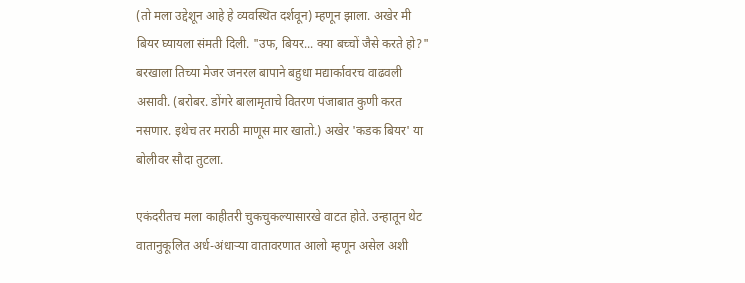(तो मला उद्देशून आहे हे व्यवस्थित दर्शवून) म्हणून झाला. अखेर मी बियर घ्यायला संमती दिली. "उफ, बियर... क्या बच्चों जैसे करते हो?" बरखाला तिच्या मेजर जनरल बापाने बहुधा मद्यार्कावरच वाढवली असावी. (बरोबर. डोंगरे बालामृताचे वितरण पंजाबात कुणी करत नसणार. इथेच तर मराठी माणूस मार खातो.) अखेर 'कडक बियर' या बोलीवर सौदा तुटला.

एकंदरीतच मला काहीतरी चुकचुकल्यासारखे वाटत होते. उन्हातून थेट वातानुकूलित अर्ध-अंधाऱ्या वातावरणात आलो म्हणून असेल अशी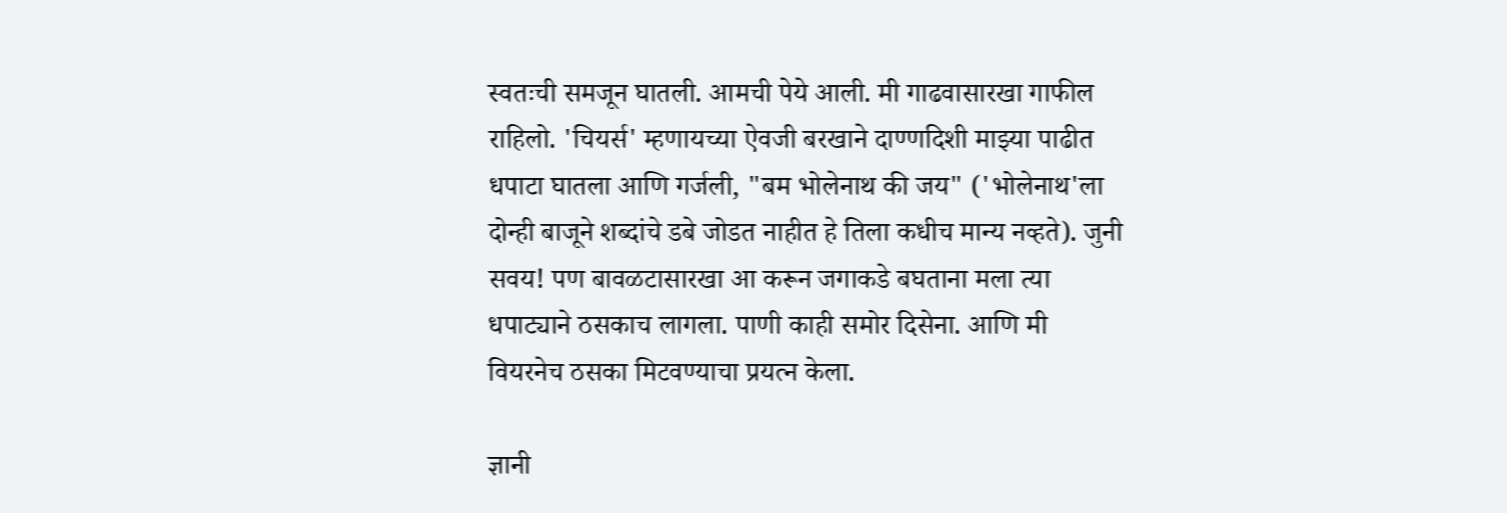स्वतःची समजून घातली. आमची पेये आली. मी गाढवासारखा गाफील राहिलो. 'चियर्स' म्हणायच्या ऐवजी बरखाने दाण्णदिशी माझ्या पाढीत धपाटा घातला आणि गर्जली, "बम भोलेनाथ की जय" ('भोलेनाथ'ला दोन्ही बाजूने शब्दांचे डबे जोडत नाहीत हे तिला कधीच मान्य नव्हते). जुनी सवय! पण बावळटासारखा आ करून जगाकडे बघताना मला त्या धपाट्याने ठसकाच लागला. पाणी काही समोर दिसेना. आणि मी वियरनेच ठसका मिटवण्याचा प्रयत्न केला.

ज्ञानी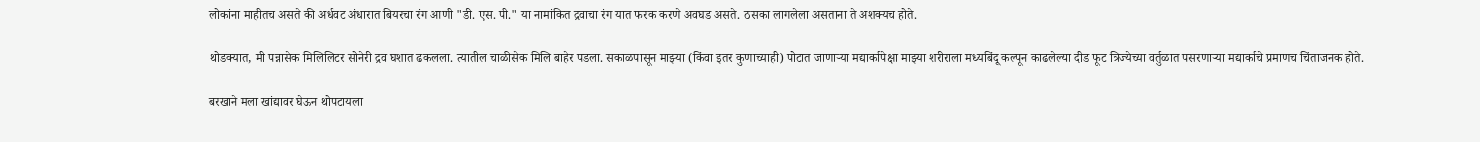लोकांना माहीतच असते की अर्धवट अंधारात बियरचा रंग आणी "डी. एस. पी." या नामांकित द्रवाचा रंग यात फरक करणे अवघड असते. ठसका लागलेला असताना ते अशक्यच होते.

थोडक्यात, मी पन्नासेक मिलिलिटर सोनेरी द्रव घशात ढकलला. त्यातील चाळीसेक मिलि बाहेर पडला. सकाळपासून माझ्या (किंवा इतर कुणाच्याही) पोटात जाणाऱ्या मद्यार्कापेक्षा माझ्या शरीराला मध्यबिंदू कल्पून काढलेल्या दीड फूट त्रिज्येच्या वर्तुळात पसरणाऱ्या मद्यार्काचे प्रमाणच चिंताजनक होते.

बरखाने मला खांद्यावर घेऊन थोपटायला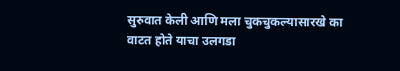सुरुवात केली आणि मला चुकचुकल्यासारखे का वाटत होते याचा उलगडा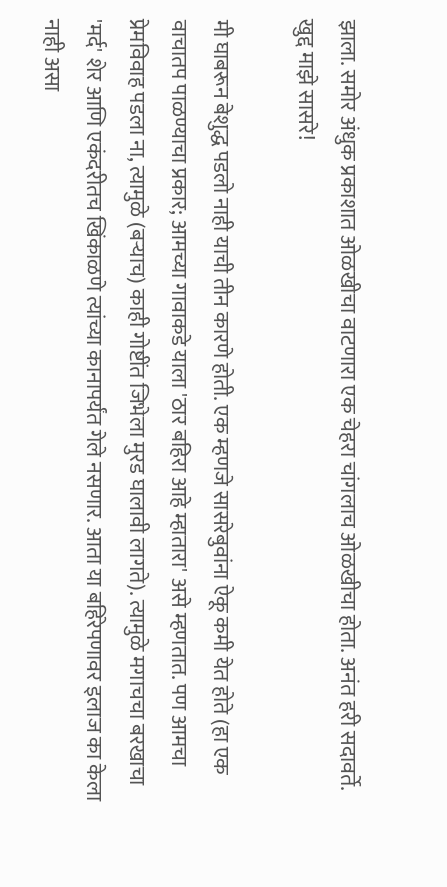झाला. समोर अंधुक प्रकाशात ओळखीचा वाटणारा एक चेहरा चांगलाच ओळखीचा होता. अनंत हरी सदावर्ते. खुद्द माझे सासरे!

मी घाबरून बेशुद्ध पडलो नाही याची तीन कारणे होती. एक म्हणजे सासरेबुवांना ऐकू कमी येत होते (हा एक वाचातप पाळण्याचा प्रकार; आमच्या गावाकडे याला 'ठार बहिरा आहे म्हातारा' असे म्हणतात. पण आमचा प्रेमविवाह पडला ना, त्यामुळे (बऱ्याच) काही गोष्टींत जिभेला मुरड घालावी लागते). त्यामुळे मगाचचा बरखाचा 'मर्द' शेर आणि एकंदरीतच खिंकाळणे त्यांच्या कानापर्यंत गेले नसणार. आता या बहिरेपणावर इलाज का केला नाही असा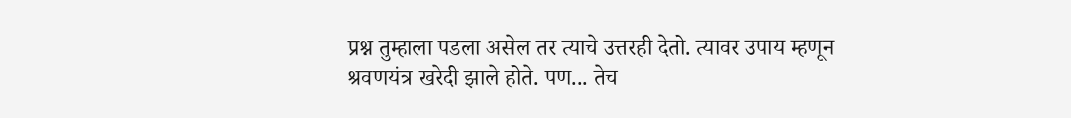प्रश्न तुम्हाला पडला असेल तर त्याचे उत्तरही देतो. त्यावर उपाय म्हणून श्रवणयंत्र खरेदी झाले होते. पण... तेच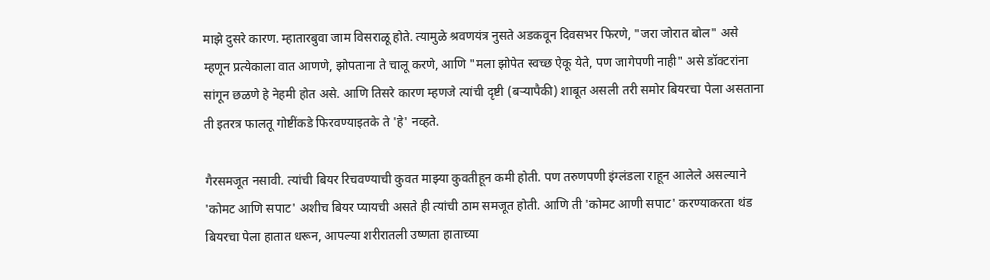माझे दुसरे कारण. म्हातारबुवा जाम विसराळू होते. त्यामुळे श्रवणयंत्र नुसते अडकवून दिवसभर फिरणे, "जरा जोरात बोल" असे म्हणून प्रत्येकाला वात आणणे, झोपताना ते चालू करणे, आणि "मला झोपेत स्वच्छ ऐकू येते, पण जागेपणी नाही" असे डॉक्टरांना सांगून छळणे हे नेहमी होत असे. आणि तिसरे कारण म्हणजे त्यांची दृष्टी (बऱ्यापैकी) शाबूत असली तरी समोर बियरचा पेला असताना ती इतरत्र फालतू गोष्टींकडे फिरवण्याइतके ते 'हे' नव्हते.

गैरसमजूत नसावी. त्यांची बियर रिचवण्याची कुवत माझ्या कुवतीहून कमी होती. पण तरुणपणी इंग्लंडला राहून आलेले असल्याने 'कोमट आणि सपाट' अशीच बियर प्यायची असते ही त्यांची ठाम समजूत होती. आणि ती 'कोमट आणी सपाट' करण्याकरता थंड बियरचा पेला हातात धरून, आपल्या शरीरातली उष्णता हाताच्या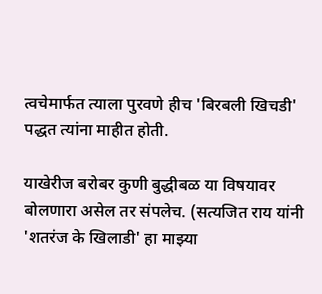त्वचेमार्फत त्याला पुरवणे हीच 'बिरबली खिचडी' पद्धत त्यांना माहीत होती.

याखेरीज बरोबर कुणी बुद्धीबळ या विषयावर बोलणारा असेल तर संपलेच. (सत्यजित राय यांनी 'शतरंज के खिलाडी' हा माझ्या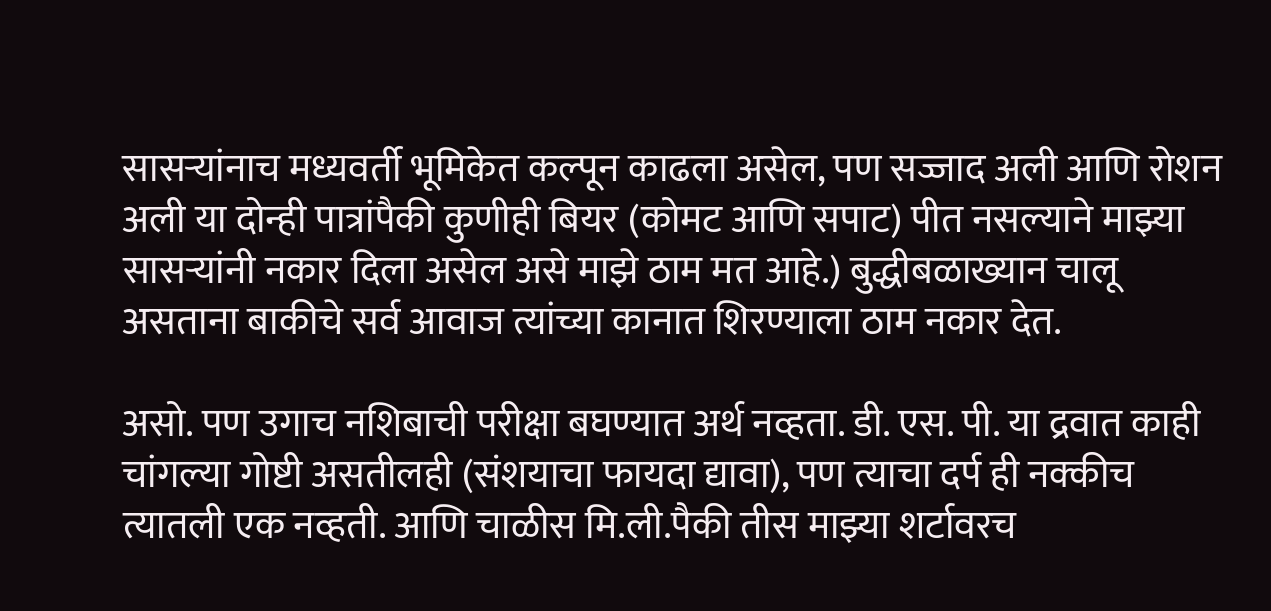सासऱ्यांनाच मध्यवर्ती भूमिकेत कल्पून काढला असेल, पण सज्जाद अली आणि रोशन अली या दोन्ही पात्रांपैकी कुणीही बियर (कोमट आणि सपाट) पीत नसल्याने माझ्या सासऱ्यांनी नकार दिला असेल असे माझे ठाम मत आहे.) बुद्धीबळाख्यान चालू असताना बाकीचे सर्व आवाज त्यांच्या कानात शिरण्याला ठाम नकार देत.

असो. पण उगाच नशिबाची परीक्षा बघण्यात अर्थ नव्हता. डी. एस. पी. या द्रवात काही चांगल्या गोष्टी असतीलही (संशयाचा फायदा द्यावा), पण त्याचा दर्प ही नक्कीच त्यातली एक नव्हती. आणि चाळीस मि.ली.पैकी तीस माझ्या शर्टावरच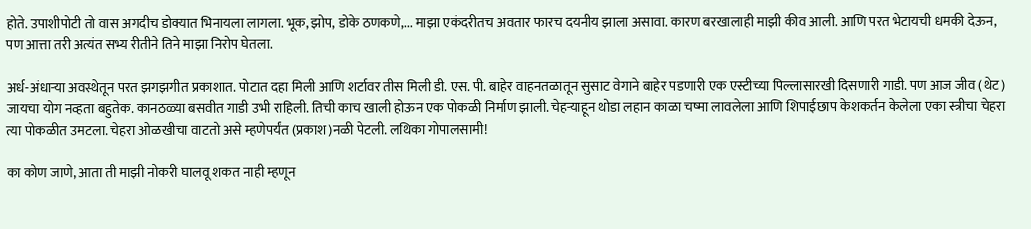होते. उपाशीपोटी तो वास अगदीच डोक्यात भिनायला लागला. भूक, झोप, डोके ठणकणे,... माझा एकंदरीतच अवतार फारच दयनीय झाला असावा. कारण बरखालाही माझी कीव आली. आणि परत भेटायची धमकी देऊन, पण आत्ता तरी अत्यंत सभ्य रीतीने तिने माझा निरोप घेतला.

अर्ध-अंधाऱ्या अवस्थेतून परत झगझगीत प्रकाशात. पोटात दहा मिली आणि शर्टावर तीस मिली डी. एस. पी. बाहेर वाहनतळातून सुसाट वेगाने बाहेर पडणारी एक एस्टीच्या पिल्लासारखी दिसणारी गाडी. पण आज जीव (थेट) जायचा योग नव्हता बहुतेक. कानठळ्या बसवीत गाडी उभी राहिली. तिची काच खाली होऊन एक पोकळी निर्माण झाली. चेहऱ्याहून थोडा लहान काळा चष्मा लावलेला आणि शिपाईछाप केशकर्तन केलेला एका स्त्रीचा चेहरा त्या पोकळीत उमटला. चेहरा ओळखीचा वाटतो असे म्हणेपर्यंत (प्रकाश)नळी पेटली. लथिका गोपालसामी!

का कोण जाणे, आता ती माझी नोकरी घालवू शकत नाही म्हणून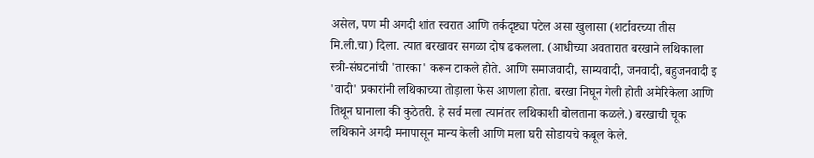असेल, पण मी अगदी शांत स्वरात आणि तर्कदृष्ट्या पटेल असा खुलासा (शर्टावरच्या तीस मि.ली.चा) दिला. त्यात बरखावर सगळा दोष ढकलला. (आधीच्या अवतारात बरखाने लथिकाला स्त्री-संघटनांची 'तारका' करून टाकले होते. आणि समाजवादी, साम्यवादी, जनवादी, बहुजनवादी इ 'वादी' प्रकारांनी लथिकाच्या तोड़ाला फेस आणला होता. बरखा निघून गेली होती अमेरिकेला आणि तिथून घानाला की कुठेतरी. हे सर्व मला त्यानंतर लथिकाशी बोलताना कळले.) बरखाची चूक लथिकाने अगदी मनापासून मान्य केली आणि मला घरी सोडायचे कबूल केले.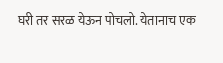घरी तर सरळ येऊन पोचलो. येतानाच एक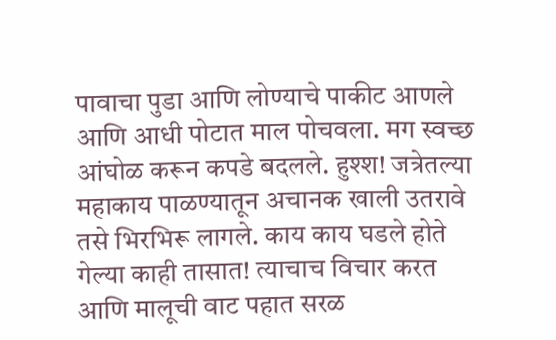पावाचा पुडा आणि लोण्याचे पाकीट आणले आणि आधी पोटात माल पोचवला. मग स्वच्छ आंघोळ करून कपडे बदलले. हुश्श! जत्रेतल्या महाकाय पाळण्यातून अचानक खाली उतरावे तसे भिरभिरू लागले. काय काय घडले होते गेल्या काही तासात! त्याचाच विचार करत आणि मालूची वाट पहात सरळ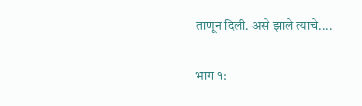ताणून दिली. असे झाले त्याचे....

भाग १: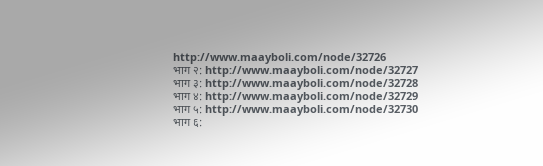http://www.maayboli.com/node/32726
भाग २: http://www.maayboli.com/node/32727
भाग ३: http://www.maayboli.com/node/32728
भाग ४: http://www.maayboli.com/node/32729
भाग ५: http://www.maayboli.com/node/32730
भाग ६: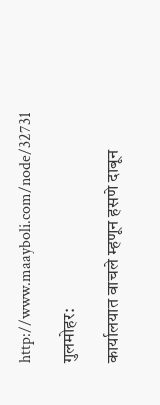http://www.maayboli.com/node/32731

गुलमोहर:

कार्यालयात वाचले म्हणून हसणे दाबून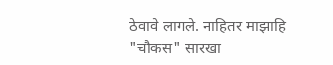ठेवावे लागले. नाहितर माझाहि "चौकस" सारखा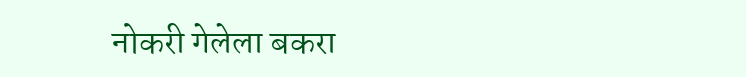नोकरी गेलेला बकरा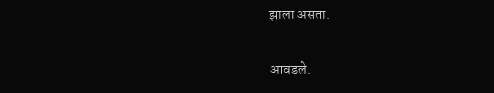झाला असता.

आवडले.